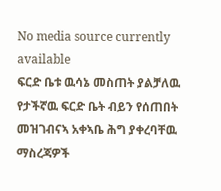No media source currently available
ፍርድ ቤቱ ዉሳኔ መስጠት ያልቻለዉ የታችኛዉ ፍርድ ቤት ብይን የሰጠበት መዝገብናኣ አቀኣቤ ሕግ ያቀረባቸዉ ማስረጃዎች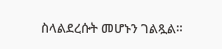ስላልደረሱት መሆኑን ገልጿል።